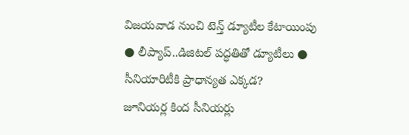విజయవాడ నుంచి టెన్త్ డ్యూటీల కేటాయింపు
● లీప్యాప్..డిజిటల్ పద్ధతితో డ్యూటీలు ● సీనియారిటీకి ప్రాధాన్యత ఎక్కడ?
జూనియర్ల కింద సీనియర్లు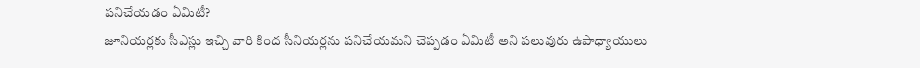పనిచేయడం ఏమిటీ?
జూనియర్లకు సీఎస్లు ఇచ్చి వారి కింద సీనియర్లను పనిచేయమని చెప్పడం ఏమిటీ అని పలువురు ఉపాధ్యాయులు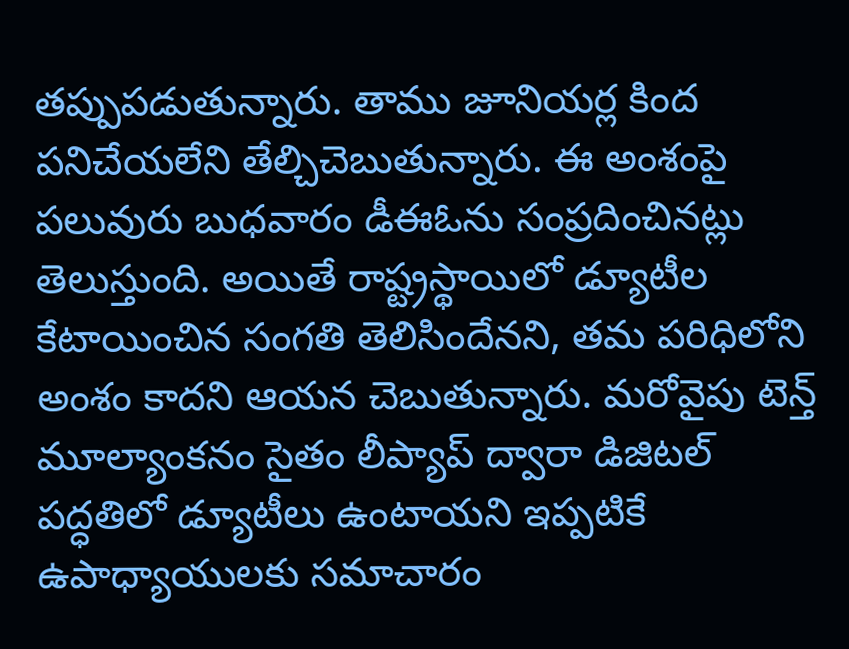తప్పుపడుతున్నారు. తాము జూనియర్ల కింద పనిచేయలేని తేల్చిచెబుతున్నారు. ఈ అంశంపై పలువురు బుధవారం డీఈఓను సంప్రదించినట్లు తెలుస్తుంది. అయితే రాష్ట్రస్థాయిలో డ్యూటీల కేటాయించిన సంగతి తెలిసిందేనని, తమ పరిధిలోని అంశం కాదని ఆయన చెబుతున్నారు. మరోవైపు టెన్త్ మూల్యాంకనం సైతం లీప్యాప్ ద్వారా డిజిటల్ పద్ధతిలో డ్యూటీలు ఉంటాయని ఇప్పటికే ఉపాధ్యాయులకు సమాచారం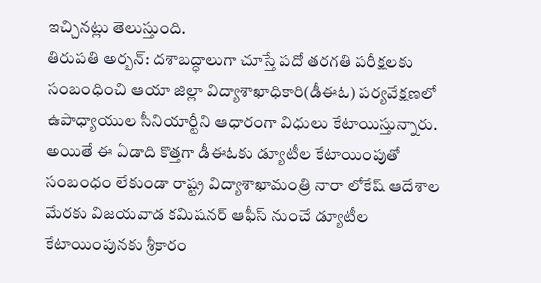ఇచ్చినట్లు తెలుస్తుంది.
తిరుపతి అర్బన్: దశాబద్ధాలుగా చూస్తే పదో తరగతి పరీక్షలకు సంబంధించి ఆయా జిల్లా విద్యాశాఖాధికారి(డీఈఓ) పర్యవేక్షణలో ఉపాధ్యాయుల సీనియార్టీని ఆధారంగా విధులు కేటాయిస్తున్నారు. అయితే ఈ ఏడాది కొత్తగా డీఈఓకు డ్యూటీల కేటాయింపుతో సంబంధం లేకుండా రాష్ట్ర విద్యాశాఖామంత్రి నారా లోకేష్ ఆదేశాల మేరకు విజయవాడ కమిషనర్ ఆఫీస్ నుంచే డ్యూటీల కేటాయింపునకు శ్రీకారం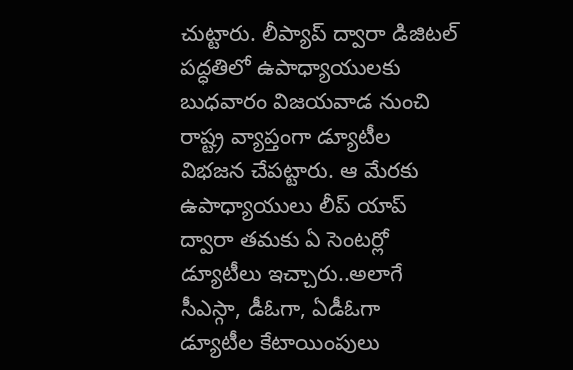చుట్టారు. లీప్యాప్ ద్వారా డిజిటల్ పద్ధతిలో ఉపాధ్యాయులకు బుధవారం విజయవాడ నుంచి రాష్ట్ర వ్యాప్తంగా డ్యూటీల విభజన చేపట్టారు. ఆ మేరకు ఉపాధ్యాయులు లీప్ యాప్ ద్వారా తమకు ఏ సెంటర్లో డ్యూటీలు ఇచ్చారు..అలాగే సీఎస్గా, డీఓగా, ఏడీఓగా డ్యూటీల కేటాయింపులు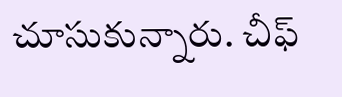చూసుకున్నారు. చీఫ్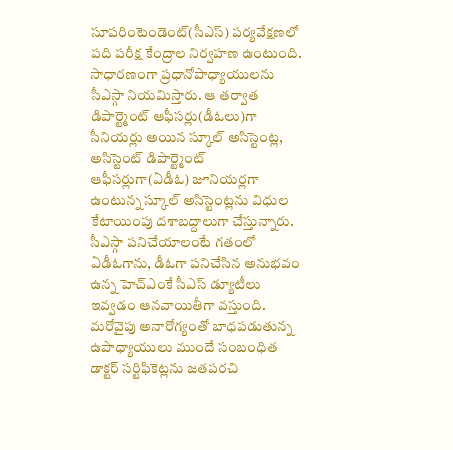సూపరింటెండెంట్(సీఎస్) పర్యవేక్షణలో పది పరీక్ష కేంద్రాల నిర్వహణ ఉంటుంది. సాధారణంగా ప్రధానోపాధ్యాయులను సీఎస్గా నియమిస్తారు. ఆ తర్వాత డిపార్ట్మెంట్ ఆఫీసర్లు(డీఓలు)గా సీనియర్లు అయిన స్కూల్ అసిస్టెంట్ల, అసిస్టెంట్ డిపార్ట్మెంట్ ఆఫీసర్లుగా(ఏడీఓ) జూనియర్లగా ఉంటున్న స్కూల్ అసిస్టెంట్లను విధుల కేటాయింపు దశాబద్దాలుగా చేస్తున్నారు. సీఎస్గా పనిచేయాలంటే గతంలో ఏడీఓగాను, డీఓగా పనిచేసిన అనుభవం ఉన్న హెచ్ఎంకే సీఎస్ డ్యూటీలు ఇవ్వడం ఆనవాయితీగా వస్తుంది. మరోవైపు అనారోగ్యంతో బాధపడుతున్న ఉపాధ్యాయులు ముందే సంబంధిత డాక్టర్ సర్టిఫికెట్లను జతపరచి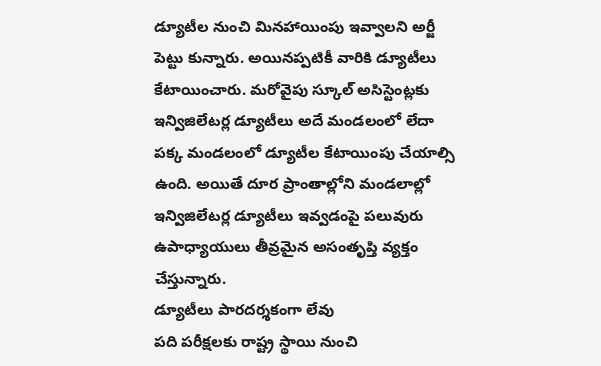డ్యూటీల నుంచి మినహాయింపు ఇవ్వాలని అర్జీ పెట్టు కున్నారు. అయినప్పటికీ వారికి డ్యూటీలు కేటాయించారు. మరోవైపు స్కూల్ అసిస్టెంట్లకు ఇన్విజిలేటర్ల డ్యూటీలు అదే మండలంలో లేదా పక్క మండలంలో డ్యూటీల కేటాయింపు చేయాల్సి ఉంది. అయితే దూర ప్రాంతాల్లోని మండలాల్లో ఇన్విజిలేటర్ల డ్యూటీలు ఇవ్వడంపై పలువురు ఉపాధ్యాయులు తీవ్రమైన అసంతృప్తి వ్యక్తం చేస్తున్నారు.
డ్యూటీలు పారదర్శకంగా లేవు
పది పరీక్షలకు రాష్ట్ర స్థాయి నుంచి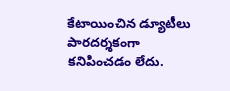కేటాయించిన డ్యూటీలు పారదర్శకంగా కనిపించడం లేదు.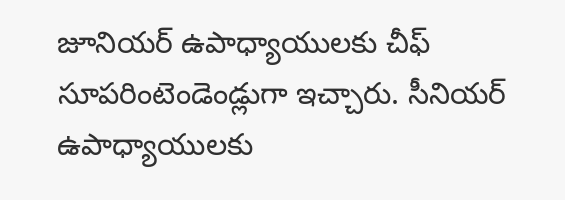జూనియర్ ఉపాధ్యాయులకు చీఫ్ సూపరింటెండెండ్లుగా ఇచ్చారు. సీనియర్ ఉపాధ్యాయులకు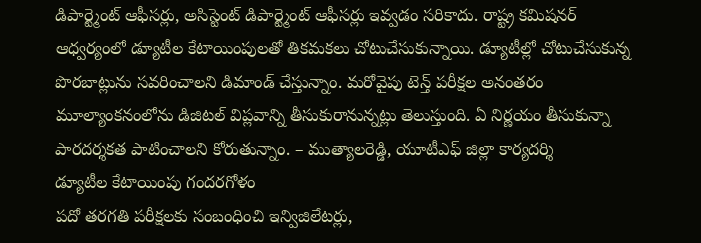డిపార్ట్మెంట్ ఆఫీసర్లు, అసిస్టెంట్ డిపార్ట్మెంట్ ఆఫీసర్లు ఇవ్వడం సరికాదు. రాష్ట్ర కమిషనర్ ఆధ్వర్యంలో డ్యూటీల కేటాయింపులతో తికమకలు చోటుచేసుకున్నాయి. డ్యూటీల్లో చోటుచేసుకున్న పొరబాట్లును సవరించాలని డిమాండ్ చేస్తున్నాం. మరోవైపు టెన్త్ పరీక్షల అనంతరం మూల్యాంకనంలోను డిజిటల్ విప్లవాన్ని తీసుకురానున్నట్లు తెలుస్తుంది. ఏ నిర్ణయం తీసుకున్నా పారదర్శకత పాటించాలని కోరుతున్నాం. – ముత్యాలరెడ్డి, యూటీఎఫ్ జిల్లా కార్యదర్శి
డ్యూటీల కేటాయింపు గందరగోళం
పదో తరగతి పరీక్షలకు సంబంధించి ఇన్విజిలేటర్లు,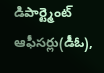డిపార్ట్మెంట్ ఆఫీసర్లు(డీఓ),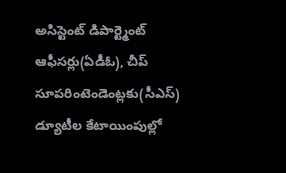అసిస్టెంట్ డిపార్ట్మెంట్ ఆఫీసర్లు(ఏడీఓ), చీప్ సూపరింటెండెంట్లకు(సీఎస్) డ్యూటీల కేటాయింపుల్లో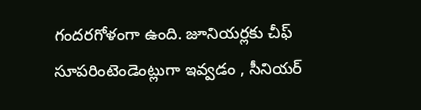గందరగోళంగా ఉంది. జూనియర్లకు చీఫ్ సూపరింటెండెంట్లుగా ఇవ్వడం , సీనియర్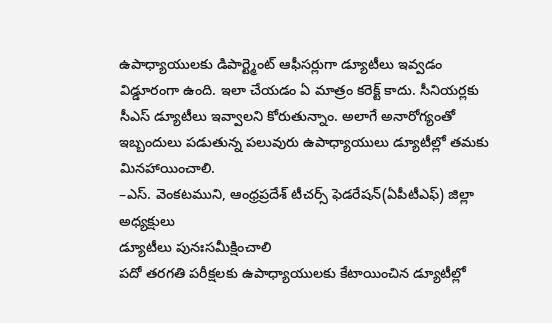ఉపాధ్యాయులకు డిపార్ట్మెంట్ ఆఫీసర్లుగా డ్యూటీలు ఇవ్వడం విడ్డూరంగా ఉంది. ఇలా చేయడం ఏ మాత్రం కరెక్ట్ కాదు. సీనియర్లకు సీఎస్ డ్యూటీలు ఇవ్వాలని కోరుతున్నాం. అలాగే అనారోగ్యంతో ఇబ్బందులు పడుతున్న పలువురు ఉపాధ్యాయులు డ్యూటీల్లో తమకు మినహాయించాలి.
–ఎస్. వెంకటముని, ఆంధ్రప్రదేశ్ టీచర్స్ ఫెడరేషన్(ఏపీటీఎఫ్) జిల్లా అధ్యక్షులు
డ్యూటీలు పునఃసమీక్షించాలి
పదో తరగతి పరీక్షలకు ఉపాధ్యాయులకు కేటాయించిన డ్యూటీల్లో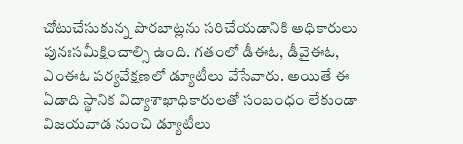చోటుచేసుకున్న పొరబాట్లను సరిచేయడానికి అధికారులు పునఃసమీక్షించాల్సి ఉంది. గతంలో డీఈఓ, డీవైఈఓ, ఎంఈఓ పర్యవేక్షణలో డ్యూటీలు వేసేవారు. అయితే ఈ ఏడాది స్థానిక విద్యాశాఖాధికారులతో సంబంధం లేకుండా విజయవాడ నుంచి డ్యూటీలు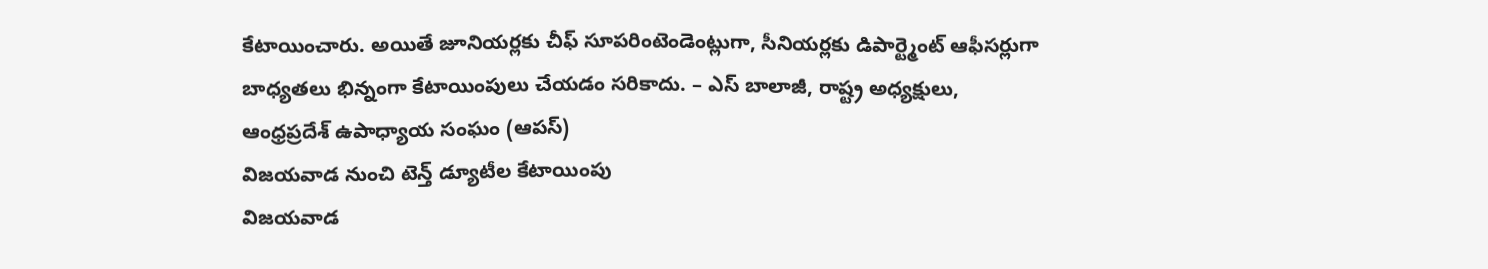కేటాయించారు. అయితే జూనియర్లకు చీఫ్ సూపరింటెండెంట్లుగా, సీనియర్లకు డిపార్ట్మెంట్ ఆఫీసర్లుగా బాధ్యతలు భిన్నంగా కేటాయింపులు చేయడం సరికాదు. – ఎస్ బాలాజీ, రాష్ట్ర అధ్యక్షులు,
ఆంధ్రప్రదేశ్ ఉపాధ్యాయ సంఘం (ఆపస్)
విజయవాడ నుంచి టెన్త్ డ్యూటీల కేటాయింపు
విజయవాడ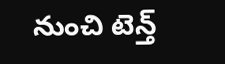నుంచి టెన్త్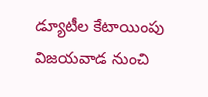డ్యూటీల కేటాయింపు
విజయవాడ నుంచి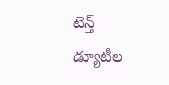టెన్త్ డ్యూటీల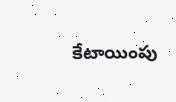కేటాయింపు